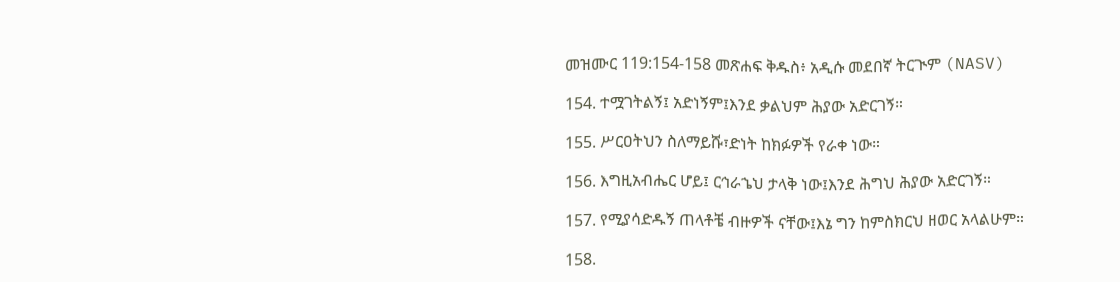መዝሙር 119:154-158 መጽሐፍ ቅዱስ፥ አዲሱ መደበኛ ትርጒም (NASV)

154. ተሟገትልኝ፤ አድነኝም፤እንደ ቃልህም ሕያው አድርገኝ።

155. ሥርዐትህን ስለማይሹ፣ድነት ከክፉዎች የራቀ ነው።

156. እግዚአብሔር ሆይ፤ ርኅራኄህ ታላቅ ነው፤እንደ ሕግህ ሕያው አድርገኝ።

157. የሚያሳድዱኝ ጠላቶቼ ብዙዎች ናቸው፤እኔ ግን ከምስክርህ ዘወር አላልሁም።

158.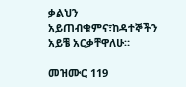ቃልህን አይጠብቁምና፣ከዳተኞችን አይቼ አርቃቸዋለሁ።

መዝሙር 119